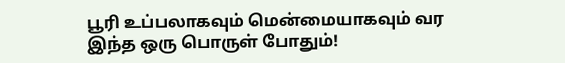பூரி உப்பலாகவும் மென்மையாகவும் வர இந்த ஒரு பொருள் போதும்!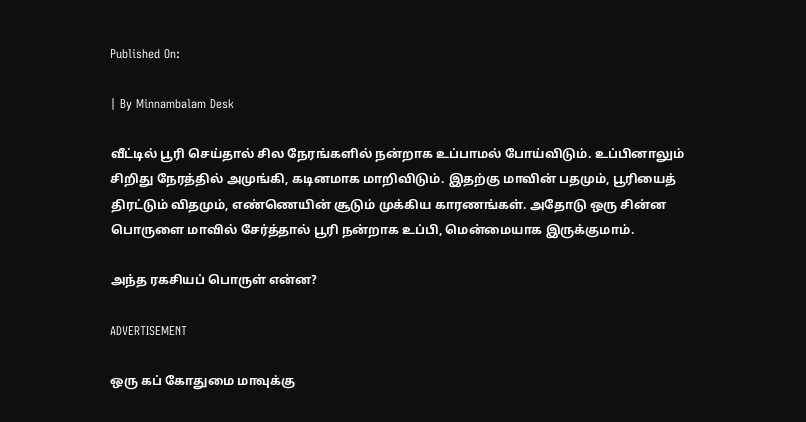Published On:

| By Minnambalam Desk

வீட்டில் பூரி செய்தால் சில நேரங்களில் நன்றாக உப்பாமல் போய்விடும். உப்பினாலும் சிறிது நேரத்தில் அமுங்கி, கடினமாக மாறிவிடும். இதற்கு மாவின் பதமும், பூரியைத் திரட்டும் விதமும், எண்ணெயின் சூடும் முக்கிய காரணங்கள். அதோடு ஒரு சின்ன பொருளை மாவில் சேர்த்தால் பூரி நன்றாக உப்பி, மென்மையாக இருக்குமாம்.

அந்த ரகசியப் பொருள் என்ன?

ADVERTISEMENT

ஒரு கப் கோதுமை மாவுக்கு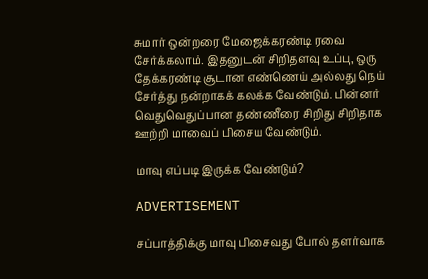சுமார் ஒன்றரை மேஜைக்கரண்டி ரவை சேர்க்கலாம். இதனுடன் சிறிதளவு உப்பு, ஒரு தேக்கரண்டி சூடான எண்ணெய் அல்லது நெய் சேர்த்து நன்றாகக் கலக்க வேண்டும். பின்னர் வெதுவெதுப்பான தண்ணீரை சிறிது சிறிதாக ஊற்றி மாவைப் பிசைய வேண்டும்.

மாவு எப்படி இருக்க வேண்டும்?

ADVERTISEMENT

சப்பாத்திக்கு மாவு பிசைவது போல் தளர்வாக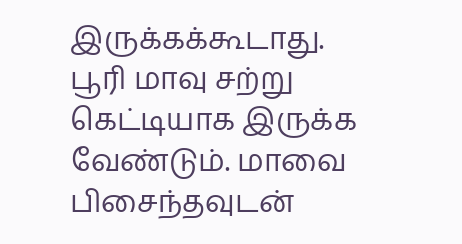இருக்கக்கூடாது. பூரி மாவு சற்று கெட்டியாக இருக்க வேண்டும். மாவை பிசைந்தவுடன்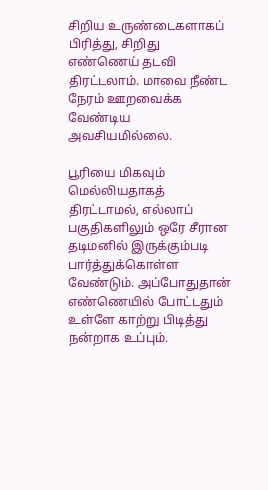சிறிய உருண்டைகளாகப் பிரித்து, சிறிது எண்ணெய் தடவி திரட்டலாம். மாவை நீண்ட நேரம் ஊறவைக்க வேண்டிய அவசியமில்லை.

பூரியை மிகவும் மெல்லியதாகத் திரட்டாமல், எல்லாப் பகுதிகளிலும் ஒரே சீரான தடிமனில் இருக்கும்படி பார்த்துக்கொள்ள வேண்டும். அப்போதுதான் எண்ணெயில் போட்டதும் உள்ளே காற்று பிடித்து நன்றாக உப்பும்.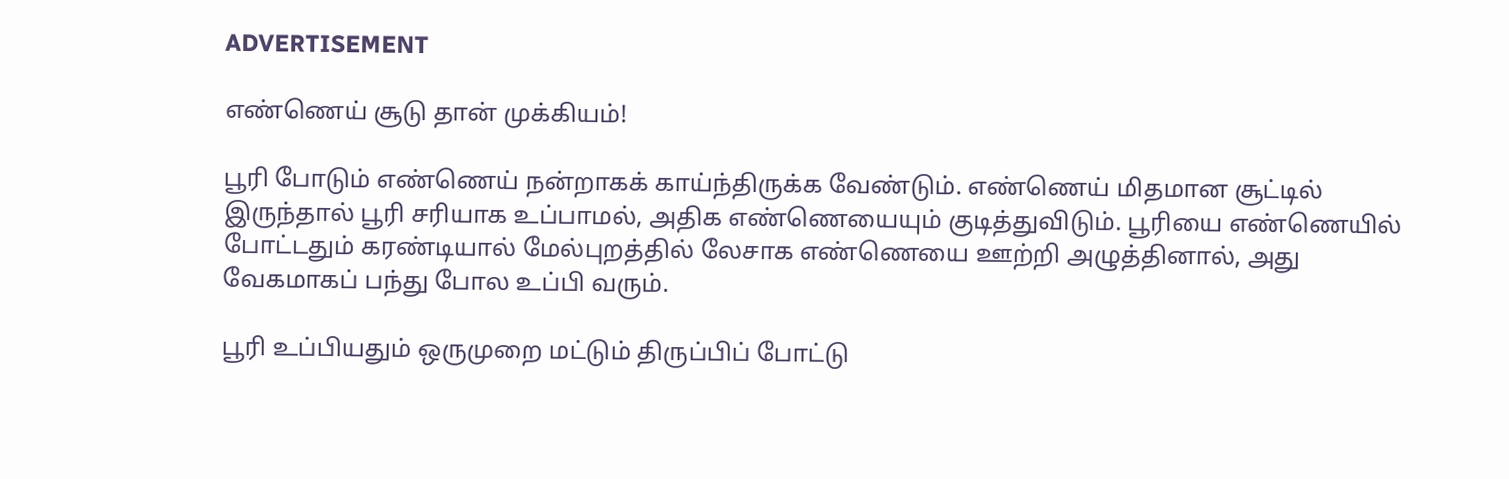ADVERTISEMENT

எண்ணெய் சூடு தான் முக்கியம்!

பூரி போடும் எண்ணெய் நன்றாகக் காய்ந்திருக்க வேண்டும். எண்ணெய் மிதமான சூட்டில் இருந்தால் பூரி சரியாக உப்பாமல், அதிக எண்ணெயையும் குடித்துவிடும். பூரியை எண்ணெயில் போட்டதும் கரண்டியால் மேல்புறத்தில் லேசாக எண்ணெயை ஊற்றி அழுத்தினால், அது வேகமாகப் பந்து போல உப்பி வரும்.

பூரி உப்பியதும் ஒருமுறை மட்டும் திருப்பிப் போட்டு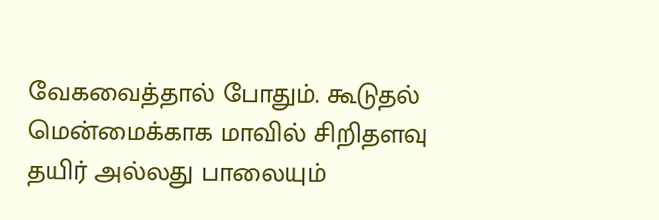வேகவைத்தால் போதும். கூடுதல் மென்மைக்காக மாவில் சிறிதளவு தயிர் அல்லது பாலையும்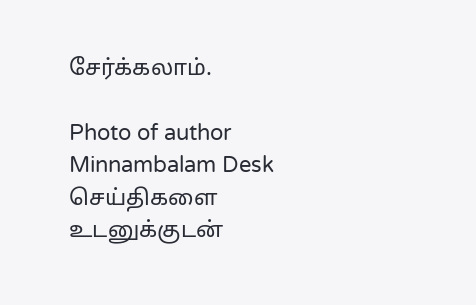சேர்க்கலாம்.

Photo of author
Minnambalam Desk
செய்திகளை உடனுக்குடன்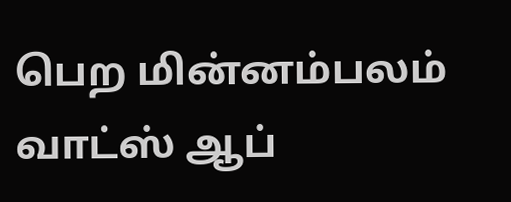பெற மின்னம்பலம் வாட்ஸ் ஆப்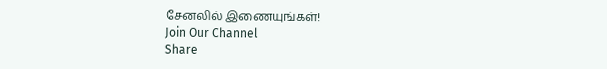சேனலில் இணையுங்கள்!
Join Our Channel
Share